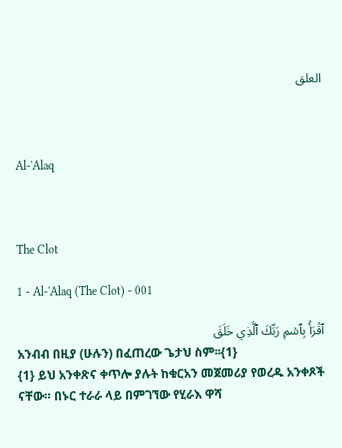العلق



Al-'Alaq



The Clot

1 - Al-'Alaq (The Clot) - 001

ٱقۡرَأۡ بِٱسۡمِ رَبِّكَ ٱلَّذِي خَلَقَ
አንብብ በዚያ (ሁሉን) በፈጠረው ጌታህ ስም፡፡{1}
{1} ይህ አንቀጽና ቀጥሎ ያሉት ከቁርአን መጀመሪያ የወረዱ አንቀጾች ናቸው። በኑር ተራራ ላይ በምገኘው የሂራእ ዋሻ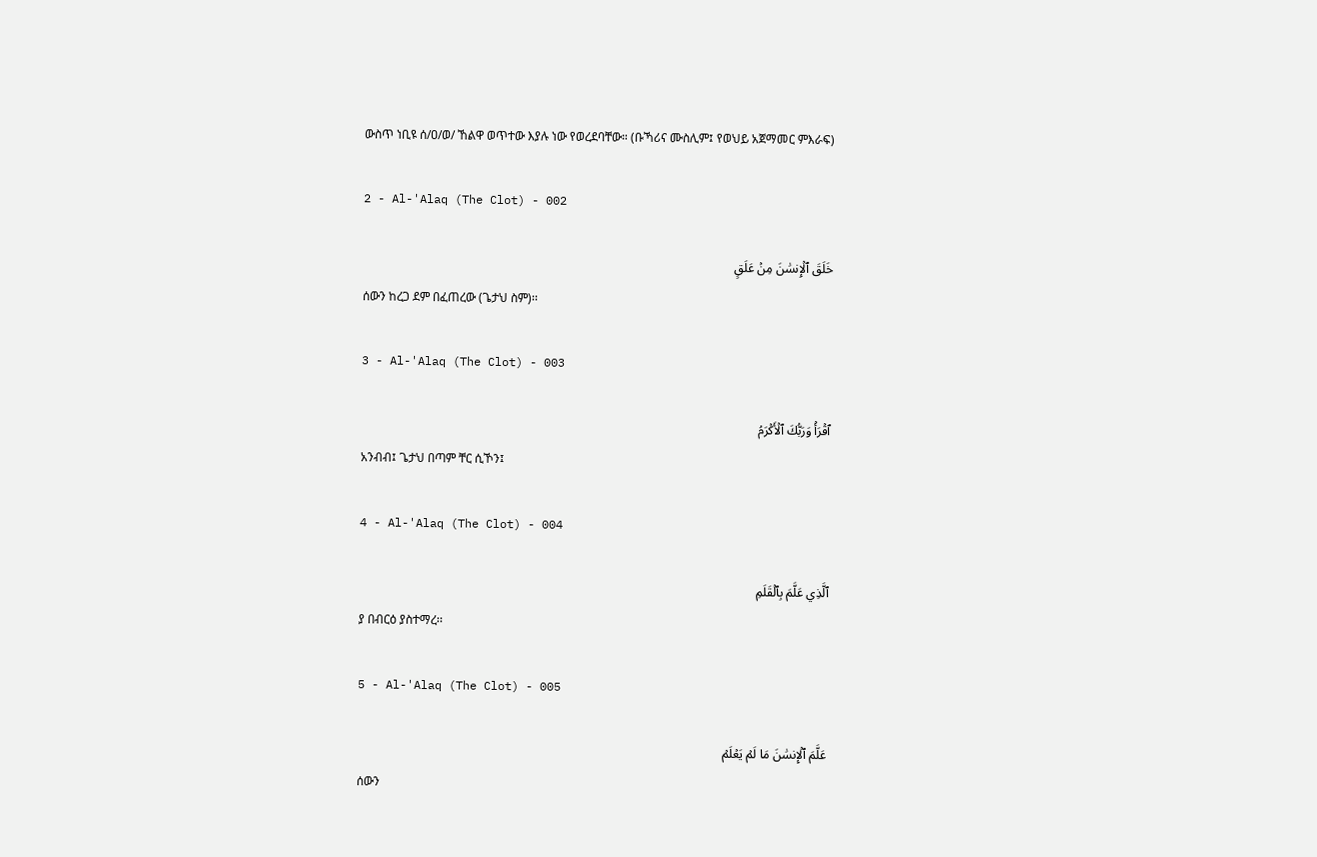ውስጥ ነቢዩ ሰ/ዐ/ወ/ ኸልዋ ወጥተው እያሉ ነው የወረደባቸው። (ቡኻሪና ሙስሊም፤ የወህይ አጀማመር ምእራፍ)

2 - Al-'Alaq (The Clot) - 002

خَلَقَ ٱلۡإِنسَٰنَ مِنۡ عَلَقٍ
ሰውን ከረጋ ደም በፈጠረው (ጌታህ ስም)፡፡

3 - Al-'Alaq (The Clot) - 003

ٱقۡرَأۡ وَرَبُّكَ ٱلۡأَكۡرَمُ
አንብብ፤ ጌታህ በጣም ቸር ሲኾን፤

4 - Al-'Alaq (The Clot) - 004

ٱلَّذِي عَلَّمَ بِٱلۡقَلَمِ
ያ በብርዕ ያስተማረ፡፡

5 - Al-'Alaq (The Clot) - 005

عَلَّمَ ٱلۡإِنسَٰنَ مَا لَمۡ يَعۡلَمۡ
ሰውን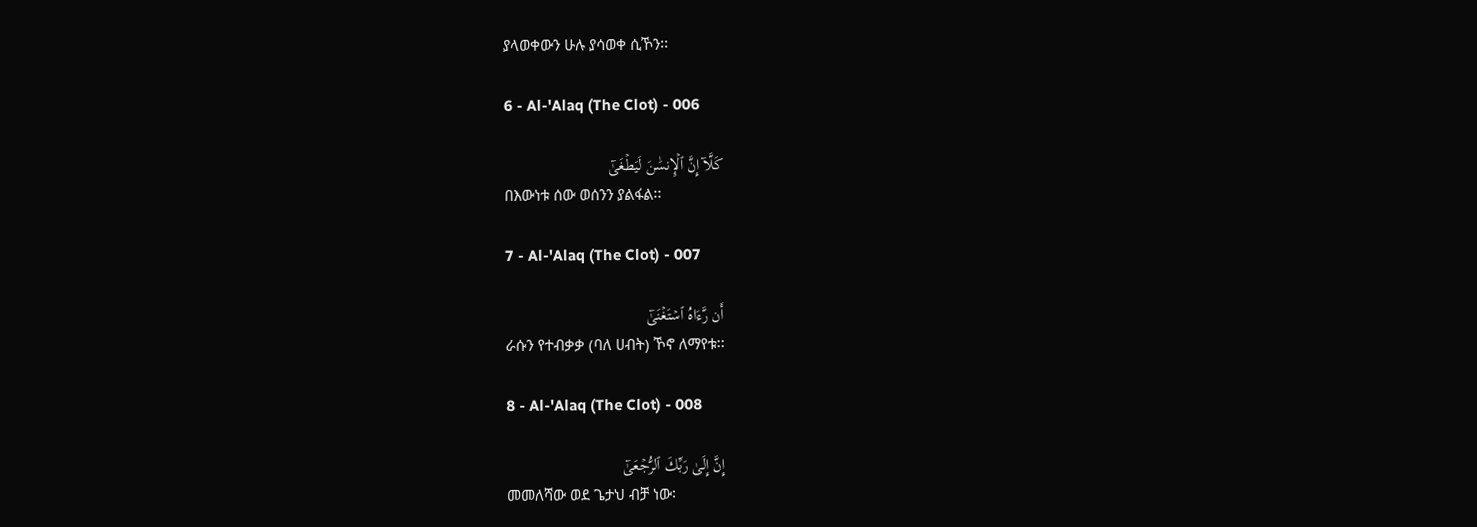ያላወቀውን ሁሉ ያሳወቀ ሲኾን፡፡

6 - Al-'Alaq (The Clot) - 006

كَلَّآ إِنَّ ٱلۡإِنسَٰنَ لَيَطۡغَىٰٓ
በእውነቱ ሰው ወሰንን ያልፋል፡፡

7 - Al-'Alaq (The Clot) - 007

أَن رَّءَاهُ ٱسۡتَغۡنَىٰٓ
ራሱን የተብቃቃ (ባለ ሀብት) ኾኖ ለማየቱ፡፡

8 - Al-'Alaq (The Clot) - 008

إِنَّ إِلَىٰ رَبِّكَ ٱلرُّجۡعَىٰٓ
መመለሻው ወደ ጌታህ ብቻ ነው፡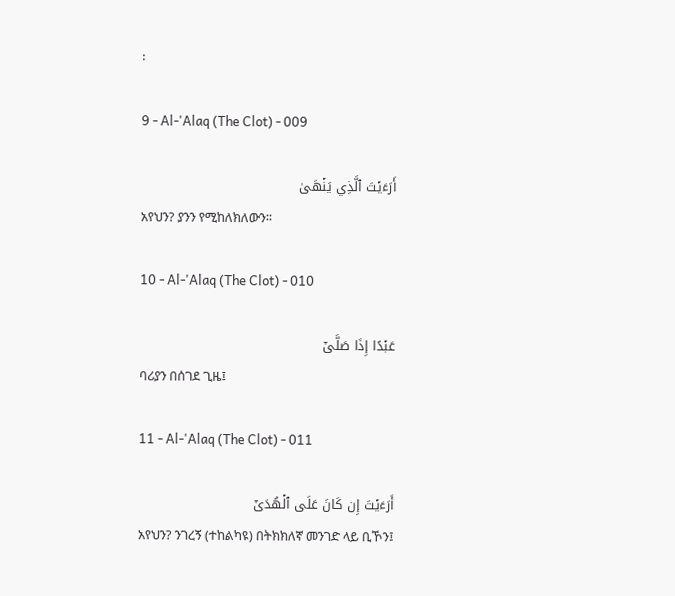፡

9 - Al-'Alaq (The Clot) - 009

أَرَءَيۡتَ ٱلَّذِي يَنۡهَىٰ
አየህን? ያንን የሚከለክለውን፡፡

10 - Al-'Alaq (The Clot) - 010

عَبۡدًا إِذَا صَلَّىٰٓ
ባሪያን በሰገደ ጊዜ፤

11 - Al-'Alaq (The Clot) - 011

أَرَءَيۡتَ إِن كَانَ عَلَى ٱلۡهُدَىٰٓ
አየህን? ንገረኝ (ተከልካዩ) በትክክለኛ መንገድ ላይ ቢኾን፤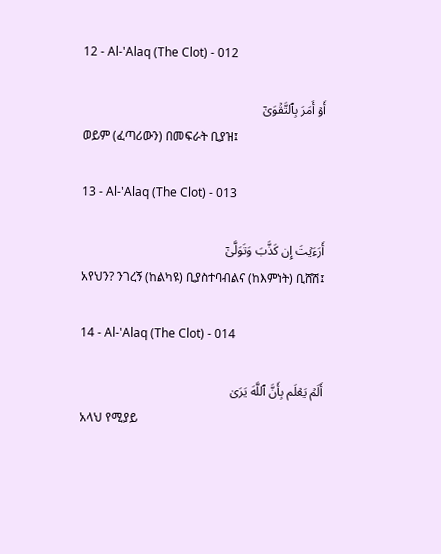12 - Al-'Alaq (The Clot) - 012

أَوۡ أَمَرَ بِٱلتَّقۡوَىٰٓ
ወይም (ፈጣሪውን) በመፍራት ቢያዝ፤

13 - Al-'Alaq (The Clot) - 013

أَرَءَيۡتَ إِن كَذَّبَ وَتَوَلَّىٰٓ
አየህን? ንገረኝ (ከልካዩ) ቢያስተባብልና (ከእምነት) ቢሸሽ፤

14 - Al-'Alaq (The Clot) - 014

أَلَمۡ يَعۡلَم بِأَنَّ ٱللَّهَ يَرَىٰ
አላህ የሚያይ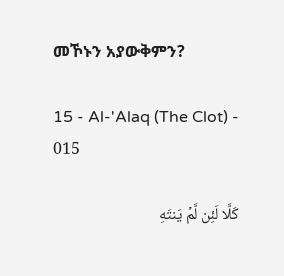መኾኑን አያውቅምን?

15 - Al-'Alaq (The Clot) - 015

كَلَّا لَئِن لَّمۡ يَنتَهِ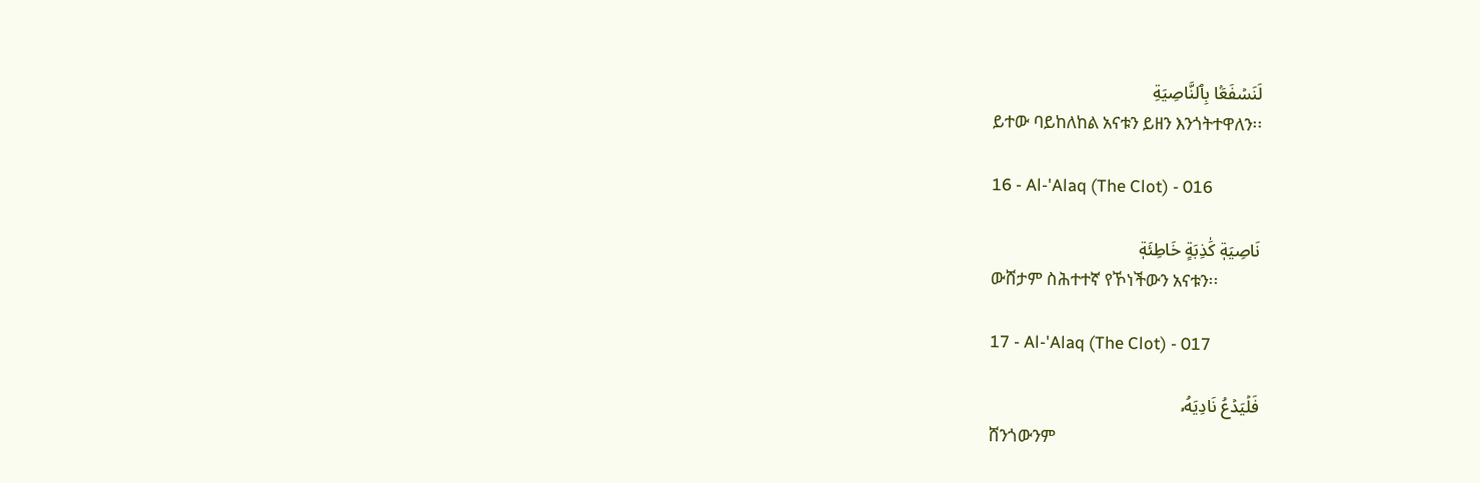لَنَسۡفَعَۢا بِٱلنَّاصِيَةِ
ይተው ባይከለከል አናቱን ይዘን እንጎትተዋለን፡፡

16 - Al-'Alaq (The Clot) - 016

نَاصِيَةٖ كَٰذِبَةٍ خَاطِئَةٖ
ውሸታም ስሕተተኛ የኾነችውን አናቱን፡፡

17 - Al-'Alaq (The Clot) - 017

فَلۡيَدۡعُ نَادِيَهُۥ
ሸንጎውንም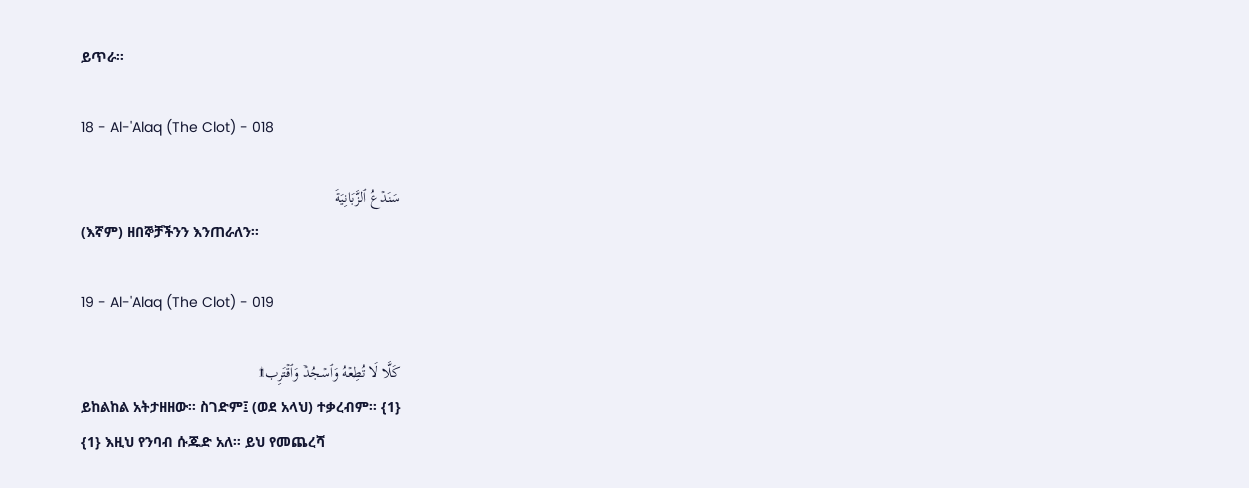ይጥራ፡፡

18 - Al-'Alaq (The Clot) - 018

سَنَدۡعُ ٱلزَّبَانِيَةَ
(እኛም) ዘበኞቻችንን እንጠራለን፡፡

19 - Al-'Alaq (The Clot) - 019

كَلَّا لَا تُطِعۡهُ وَٱسۡجُدۡۤ وَٱقۡتَرِب۩
ይከልከል አትታዘዘው፡፡ ስገድም፤ (ወደ አላህ) ተቃረብም፡፡ {1}
{1} እዚህ የንባብ ሱጁድ አለ። ይህ የመጨረሻ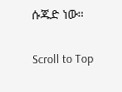ሱጁድ ነው።

Scroll to Top